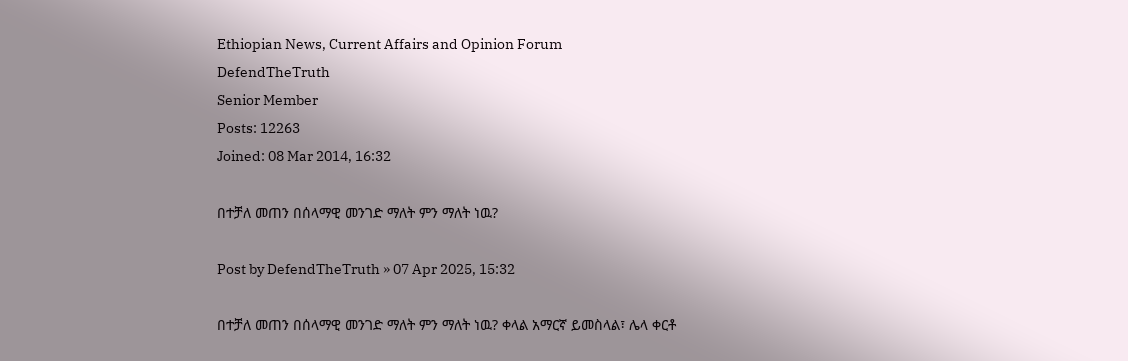Ethiopian News, Current Affairs and Opinion Forum
DefendTheTruth
Senior Member
Posts: 12263
Joined: 08 Mar 2014, 16:32

በተቻለ መጠን በሰላማዊ መንገድ ማለት ምን ማለት ነዉ?

Post by DefendTheTruth » 07 Apr 2025, 15:32

በተቻለ መጠን በሰላማዊ መንገድ ማለት ምን ማለት ነዉ? ቀላል አማርኛ ይመስላል፣ ሌላ ቀርቶ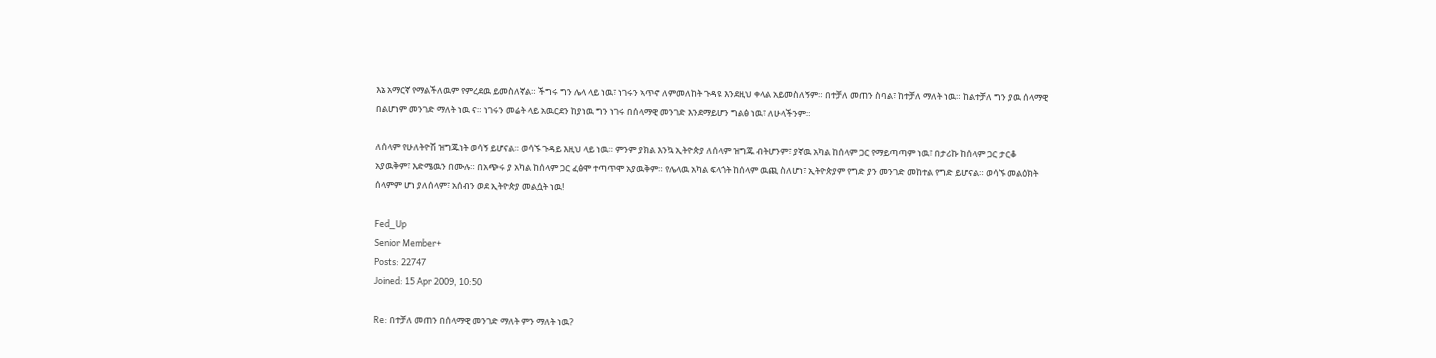እኔ አማርኛ የማልችለዉም የምረደዉ ይመስለኛል። ችግሩ ግን ሌላ ላይ ነዉ፣ ነገሩን ኣጥኖ ለምመለከት ጉዳዩ እንደዚህ ቀላል አይመስለኝም። በተቻለ መጠን ስባል፣ ከተቻለ ማለት ነዉ። ከልተቻለ ግን ያዉ ሰላማዊ በልሆነም መንገድ ማለት ነዉ ና። ነገሩን መሬት ላይ አዉርደን ከያነዉ ግን ነገሩ በሰላማዊ መንገድ እንደማይሆን ግልፅ ነዉ፣ ለሁላችንም።

ለሰላም የሁለትዮሽ ዝግጁነት ወሳኝ ይሆናል። ወሳኙ ጉዳይ እዚህ ላይ ነዉ። ምንም ያክል እንኳ ኢትዮጵያ ለሰላም ዝግጁ ብትሆንም፣ ያኛዉ አካል ከሰላም ጋር የማይጣጣም ነዉ፣ በታሪኩ ከሰላም ጋር ታርቆ አያዉቅም፣ እድሜዉን በሙሉ። በአጭሩ ያ አካል ከሰላም ጋር ፈፅሞ ተጣጥሞ አያዉቅም። የሌላዉ አካል ፍላጎት ከሰላም ዉጪ ስለሆነ፣ ኢትዮጵያም የግድ ያን መንገድ መከተል የግድ ይሆናል። ወሳኙ መልዕክት ሰላምም ሆነ ያለሰላም፣ አሰብን ወደ ኢትዮጵያ መልሷት ነዉ!

Fed_Up
Senior Member+
Posts: 22747
Joined: 15 Apr 2009, 10:50

Re: በተቻለ መጠን በሰላማዊ መንገድ ማለት ምን ማለት ነዉ?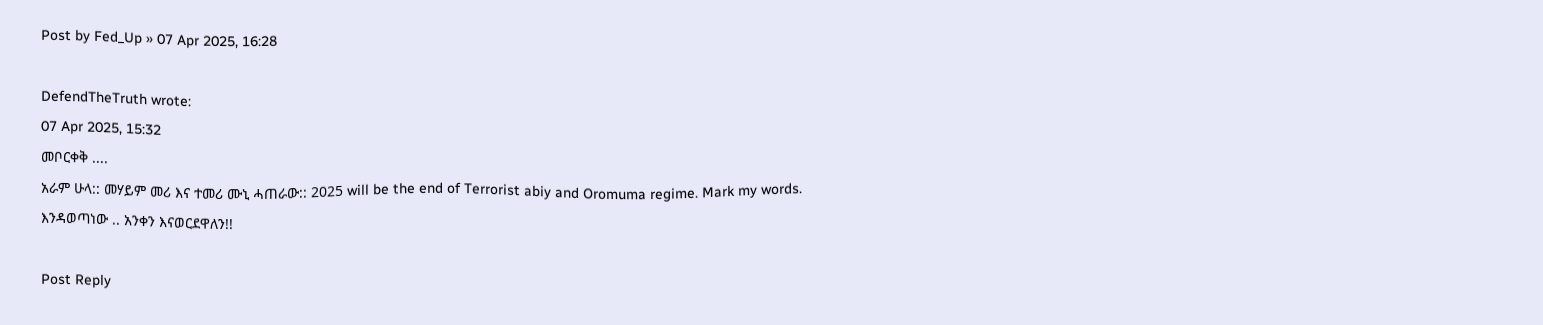Post by Fed_Up » 07 Apr 2025, 16:28

DefendTheTruth wrote:
07 Apr 2025, 15:32
መቦርቀቅ ....
አራም ሁላ:: መሃይም መሪ እና ተመሪ ሙኒ ሓጠራው:: 2025 will be the end of Terrorist abiy and Oromuma regime. Mark my words.
እንዳወጣነው .. አንቀን እናወርደዋለን!!

Post Reply